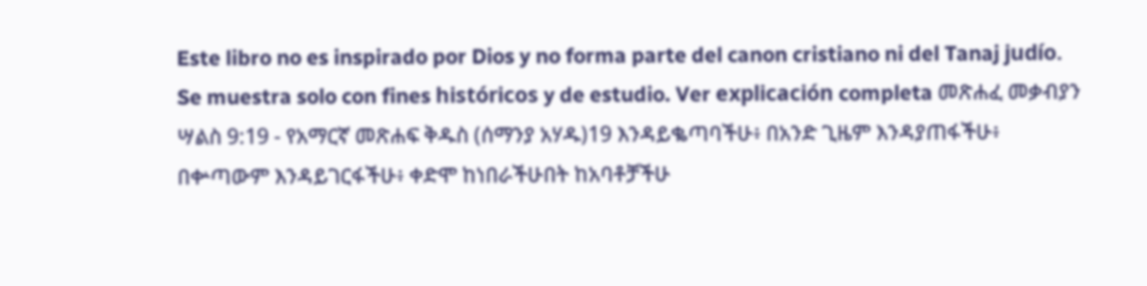Este libro no es inspirado por Dios y no forma parte del canon cristiano ni del Tanaj judío. Se muestra solo con fines históricos y de estudio. Ver explicación completa መጽሐፈ መቃብያን ሣልስ 9:19 - የአማርኛ መጽሐፍ ቅዱስ (ሰማንያ አሃዱ)19 እንዳይቈጣባችሁ፥ በአንድ ጊዜም እንዳያጠፋችሁ፥ በቍጣውም እንዳይገርፋችሁ፥ ቀድሞ ከነበራችሁበት ከአባቶቻችሁ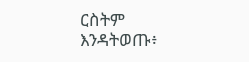ርስትም እንዳትወጡ፥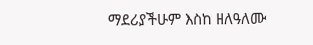ማደሪያችሁም እስከ ዘለዓለሙ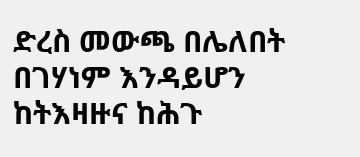ድረስ መውጫ በሌለበት በገሃነም እንዳይሆን ከትእዛዙና ከሕጉ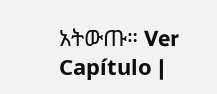አትውጡ። Ver Capítulo |